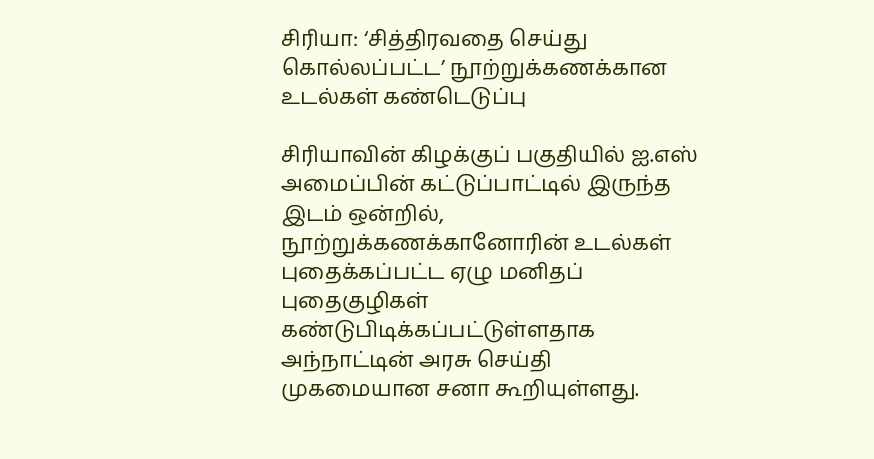சிரியா: ‘சித்திரவதை செய்து கொல்லப்பட்ட’ நூற்றுக்கணக்கான உடல்கள் கண்டெடுப்பு

சிரியாவின் கிழக்குப் பகுதியில் ஐ.எஸ் அமைப்பின் கட்டுப்பாட்டில் இருந்த இடம் ஒன்றில், நூற்றுக்கணக்கானோரின் உடல்கள் புதைக்கப்பட்ட ஏழு மனிதப் புதைகுழிகள் கண்டுபிடிக்கப்பட்டுள்ளதாக அந்நாட்டின் அரசு செய்தி முகமையான சனா கூறியுள்ளது.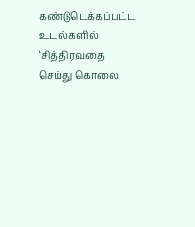கண்டுடெக்கப்பட்ட உடல்களில் ‘சித்திரவதை செய்து கொலை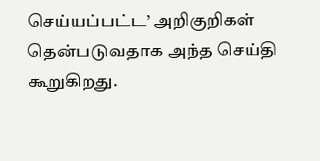செய்யப்பட்ட’ அறிகுறிகள் தென்படுவதாக அந்த செய்தி கூறுகிறது.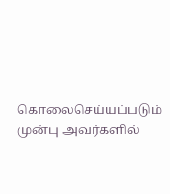கொலைசெய்யப்படும் முன்பு அவர்களில்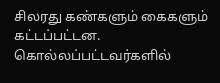சிலரது கண்களும் கைகளும் கட்டப்பட்டன. கொல்லப்பட்டவர்களில்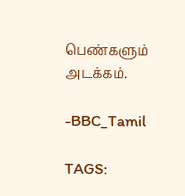பெண்களும் அடக்கம்.

-BBC_Tamil

TAGS: